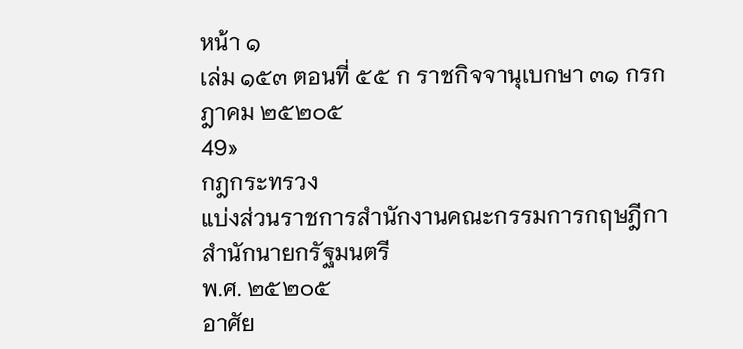หน้า ๑
เล่ม ๑๕๓ ตอนที่ ๕๕ ก ราชกิจจานุเบกษา ๓๑ กรกฎาคม ๒๕๒๐๕
49»
กฎกระทรวง
แบ่งส่วนราชการสํานักงานคณะกรรมการกฤษฎีกา
สํานักนายกรัฐมนตรี
พ.ศ. ๒๕๒๐๕
อาศัย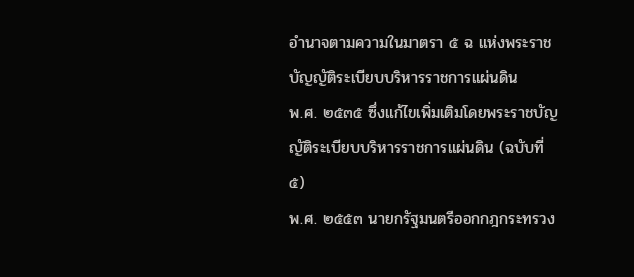อํานาจตามความในมาตรา ๕ ฉ แห่งพระราชบัญญัติระเบียบบริหารราชการแผ่นดิน
พ.ศ. ๒๕๓๕ ซึ่งแก้ไขเพิ่มเติมโดยพระราชบัญญัติระเบียบบริหารราชการแผ่นดิน (ฉบับที่ ๕)
พ.ศ. ๒๕๕๓ นายกรัฐมนตรีออกกฎกระทรวง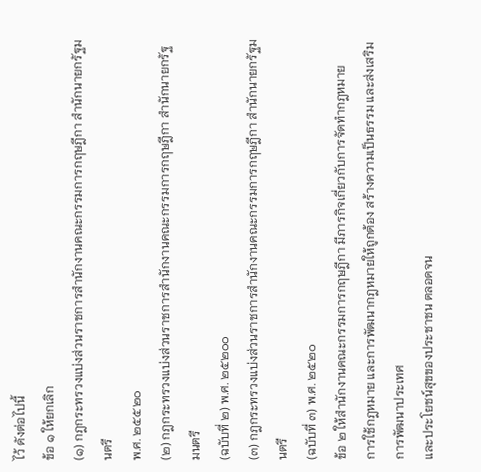ไว้ ดังต่อไปนี้
ข้อ ๑ ให้ยกเลิก
(๑) กฎกระทรวงแบ่งส่วนราชการสํานักงานคณะกรรมการกฤษฎีกา สํานักนายกรัฐมนตรี
พ.ศ. ๒๕๕๒๐
(๒) กฎกระทรวงแบ่งส่วนราชการสํานักงานคณะกรรมการกฤษฎีกา สํานักนายกรัฐมนตรี
(ฉบับที่ ๒) พ.ศ. ๒๕๒๐๐
(๓) กฎกระทรวงแบ่งส่วนราชการสํานักงานคณะกรรมการกฤษฎีกา สํานักนายกรัฐมนตรี
(ฉบับที่ ๓) พ.ศ. ๒๕๒๐
ข้อ ๒ ให้สํานักงานคณะกรรมการกฤษฎีกา มีภารกิจเกี่ยวกับการจัดทํากฎหมาย
การใช้กฎหมาย และการพัฒนากฎหมายให้ถูกต้อง สร้างความเป็นธรรม และส่งเสริมการพัฒนาประเทศ
และประโยชน์สุขของประชาชน ตลอดจน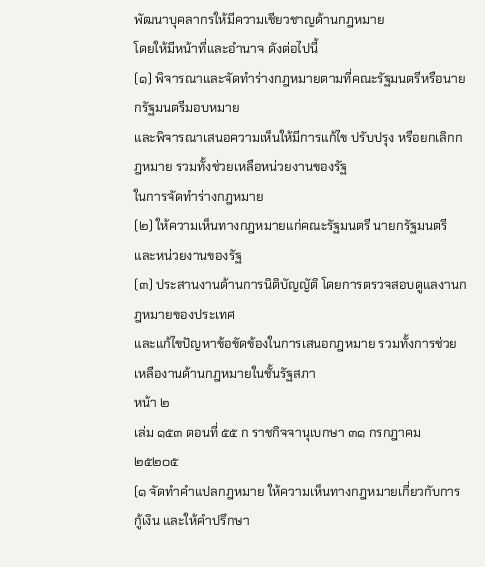พัฒนาบุคลากรให้มีความเชียวชาญด้านกฎหมาย
โดยให้มีหน้าที่และอํานาจ ดังต่อไปนี้
(๑) พิจารณาและจัดทําร่างกฎหมายตามที่คณะรัฐมนตรีหรือนายกรัฐมนตรีมอบหมาย
และพิจารณาเสนอความเห็นให้มีการแก้ไข ปรับปรุง หรือยกเลิกกฎหมาย รวมทั้งช่วยเหลือหน่วยงานของรัฐ
ในการจัดทําร่างกฎหมาย
(๒) ให้ความเห็นทางกฎหมายแก่คณะรัฐมนตรี นายกรัฐมนตรี และหน่วยงานของรัฐ
(๓) ประสานงานด้านการนิติบัญญัติ โดยการตรวจสอบดูแลงานกฎหมายของประเทศ
และแก้ไขปัญหาข้อขัดข้องในการเสนอกฎหมาย รวมทั้งการช่วยเหลืองานด้านกฎหมายในชั้นรัฐสภา
หน้า ๒
เล่ม ๑๕๓ ตอนที่ ๕๕ ก ราชกิจจานุเบกษา ๓๑ กรกฎาคม ๒๕๒๐๕
(๑ จัดทําคําแปลกฎหมาย ให้ความเห็นทางกฎหมายเกี่ยวกับการกู้เงิน และให้คําปรึกษา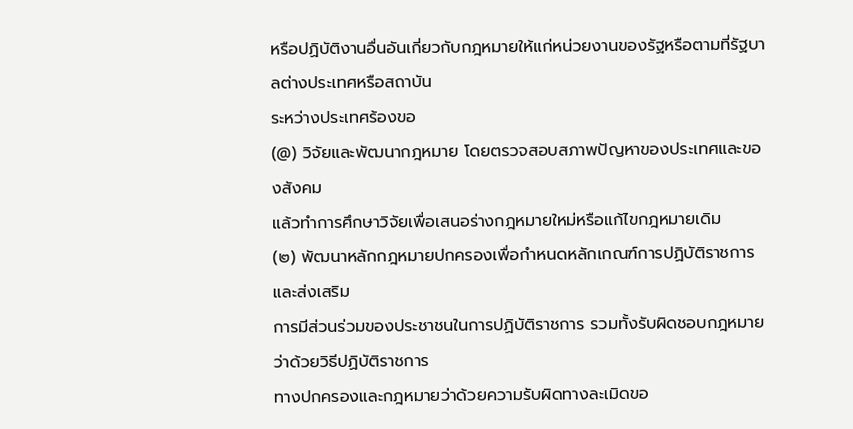หรือปฏิบัติงานอื่นอันเกี่ยวกับกฎหมายให้แก่หน่วยงานของรัฐหรือตามที่รัฐบาลต่างประเทศหรือสถาบัน
ระหว่างประเทศร้องขอ
(@) วิจัยและพัฒนากฎหมาย โดยตรวจสอบสภาพปัญหาของประเทศและของสังคม
แล้วทําการศึกษาวิจัยเพื่อเสนอร่างกฎหมายใหม่หรือแก้ไขกฎหมายเดิม
(๒) พัฒนาหลักกฎหมายปกครองเพื่อกําหนดหลักเกณฑ์การปฏิบัติราชการ และส่งเสริม
การมีส่วนร่วมของประชาชนในการปฏิบัติราชการ รวมทั้งรับผิดชอบกฎหมายว่าด้วยวิธีปฏิบัติราชการ
ทางปกครองและกฎหมายว่าด้วยความรับผิดทางละเมิดขอ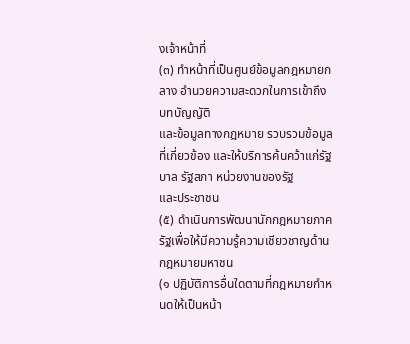งเจ้าหน้าที่
(๓) ทําหน้าที่เป็นศูนย์ข้อมูลกฎหมายกลาง อํานวยความสะดวกในการเข้าถึงบทบัญญัติ
และข้อมูลทางกฎหมาย รวบรวมข้อมูลที่เกี่ยวข้อง และให้บริการค้นคว้าแก่รัฐบาล รัฐสภา หน่วยงานของรัฐ
และประชาชน
(๕) ดําเนินการพัฒนานักกฎหมายภาครัฐเพื่อให้มีความรู้ความเชียวชาญด้านกฎหมายมหาชน
(๑ ปฏิบัติการอื่นใดตามที่กฎหมายกําหนดให้เป็นหน้า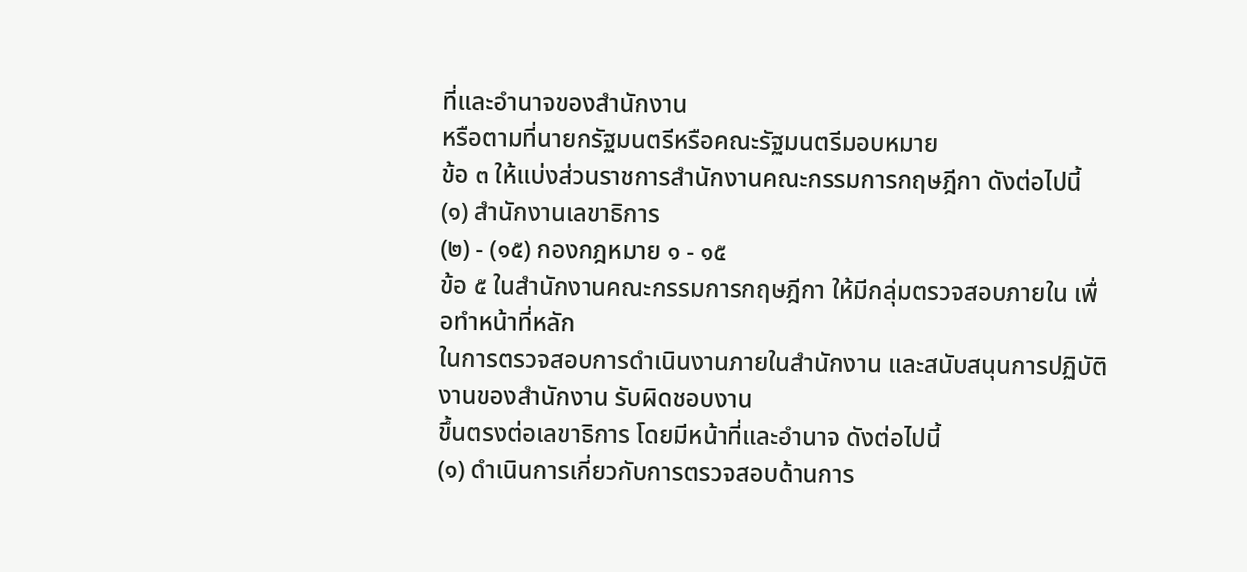ที่และอํานาจของสํานักงาน
หรือตามที่นายกรัฐมนตรีหรือคณะรัฐมนตรีมอบหมาย
ข้อ ๓ ให้แบ่งส่วนราชการสํานักงานคณะกรรมการกฤษฎีกา ดังต่อไปนี้
(๑) สํานักงานเลขาธิการ
(๒) - (๑๕) กองกฎหมาย ๑ - ๑๕
ข้อ ๕ ในสํานักงานคณะกรรมการกฤษฎีกา ให้มีกลุ่มตรวจสอบภายใน เพื่อทําหน้าที่หลัก
ในการตรวจสอบการดําเนินงานภายในสํานักงาน และสนับสนุนการปฏิบัติงานของสํานักงาน รับผิดชอบงาน
ขึ้นตรงต่อเลขาธิการ โดยมีหน้าที่และอํานาจ ดังต่อไปนี้
(๑) ดําเนินการเกี่ยวกับการตรวจสอบด้านการ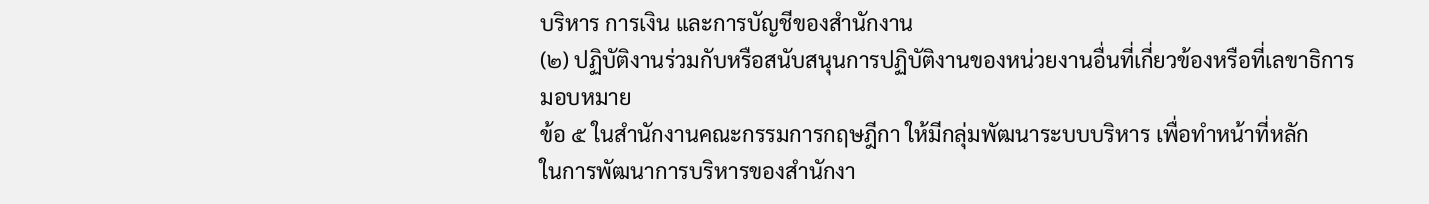บริหาร การเงิน และการบัญชีของสํานักงาน
(๒) ปฏิบัติงานร่วมกับหรือสนับสนุนการปฏิบัติงานของหน่วยงานอื่นที่เกี่ยวข้องหรือที่เลขาธิการ
มอบหมาย
ข้อ ๕ ในสํานักงานคณะกรรมการกฤษฎีกา ให้มีกลุ่มพัฒนาระบบบริหาร เพื่อทําหน้าที่หลัก
ในการพัฒนาการบริหารของสํานักงา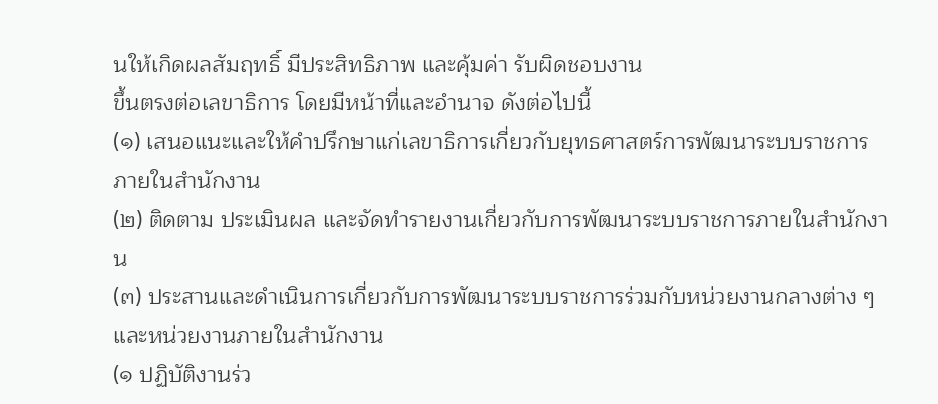นให้เกิดผลสัมฤทธิ์ มีประสิทธิภาพ และคุ้มค่า รับผิดชอบงาน
ขึ้นตรงต่อเลขาธิการ โดยมีหน้าที่และอํานาจ ดังต่อไปนี้
(๑) เสนอแนะและให้คําปรึกษาแก่เลขาธิการเกี่ยวกับยุทธศาสตร์การพัฒนาระบบราชการ
ภายในสํานักงาน
(๒) ติดตาม ประเมินผล และจัดทํารายงานเกี่ยวกับการพัฒนาระบบราชการภายในสํานักงาน
(๓) ประสานและดําเนินการเกี่ยวกับการพัฒนาระบบราชการร่วมกับหน่วยงานกลางต่าง ๆ
และหน่วยงานภายในสํานักงาน
(๑ ปฏิบัติงานร่ว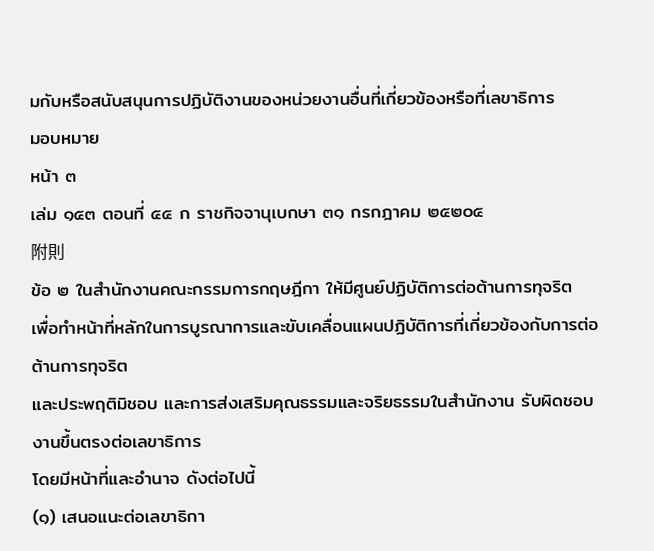มกับหรือสนับสนุนการปฏิบัติงานของหน่วยงานอื่นที่เกี่ยวข้องหรือที่เลขาธิการ
มอบหมาย
หน้า ๓
เล่ม ๑๕๓ ตอนที่ ๕๕ ก ราชกิจจานุเบกษา ๓๑ กรกฎาคม ๒๕๒๐๕
附則
ข้อ ๒ ในสํานักงานคณะกรรมการกฤษฎีกา ให้มีศูนย์ปฏิบัติการต่อต้านการทุจริต
เพื่อทําหน้าที่หลักในการบูรณาการและขับเคลื่อนแผนปฏิบัติการที่เกี่ยวข้องกับการต่อต้านการทุจริต
และประพฤติมิชอบ และการส่งเสริมคุณธรรมและจริยธรรมในสํานักงาน รับผิดชอบงานขึ้นตรงต่อเลขาธิการ
โดยมีหน้าที่และอํานาจ ดังต่อไปนี้
(๑) เสนอแนะต่อเลขาธิกา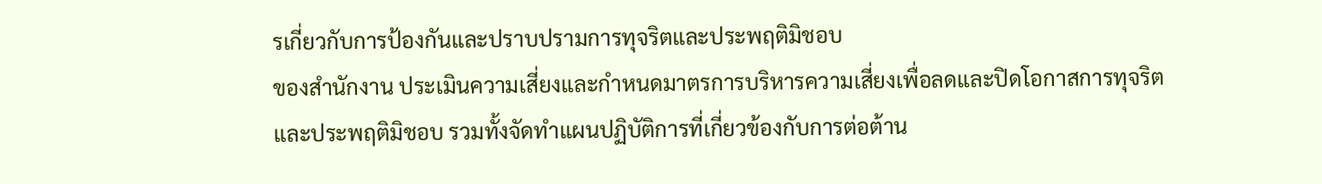รเกี่ยวกับการป้องกันและปราบปรามการทุจริตและประพฤติมิชอบ
ของสํานักงาน ประเมินความเสี่ยงและกําหนดมาตรการบริหารความเสี่ยงเพื่อลดและปิดโอกาสการทุจริต
และประพฤติมิชอบ รวมทั้งจัดทําแผนปฏิบัติการที่เกี่ยวข้องกับการต่อต้าน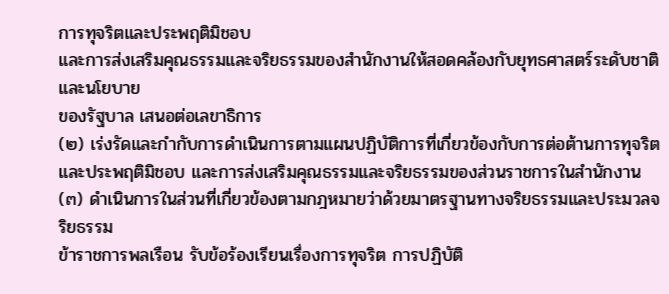การทุจริตและประพฤติมิชอบ
และการส่งเสริมคุณธรรมและจริยธรรมของสํานักงานให้สอดคล้องกับยุทธศาสตร์ระดับชาติและนโยบาย
ของรัฐบาล เสนอต่อเลขาธิการ
(๒) เร่งรัดและกํากับการดําเนินการตามแผนปฏิบัติการที่เกี่ยวข้องกับการต่อต้านการทุจริต
และประพฤติมิชอบ และการส่งเสริมคุณธรรมและจริยธรรมของส่วนราชการในสํานักงาน
(๓) ดําเนินการในส่วนที่เกี่ยวข้องตามกฎหมายว่าด้วยมาตรฐานทางจริยธรรมและประมวลจริยธรรม
ข้าราชการพลเรือน รับข้อร้องเรียนเรื่องการทุจริต การปฏิบัติ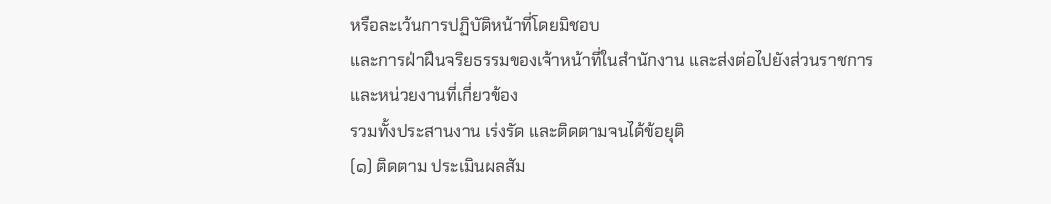หรือละเว้นการปฏิบัติหน้าที่โดยมิชอบ
และการฝ่าฝืนจริยธรรมของเจ้าหน้าที่ในสํานักงาน และส่งต่อไปยังส่วนราชการและหน่วยงานที่เกี่ยวข้อง
รวมทั้งประสานงาน เร่งรัด และติดตามจนได้ข้อยุติ
(๑) ติดตาม ประเมินผลสัม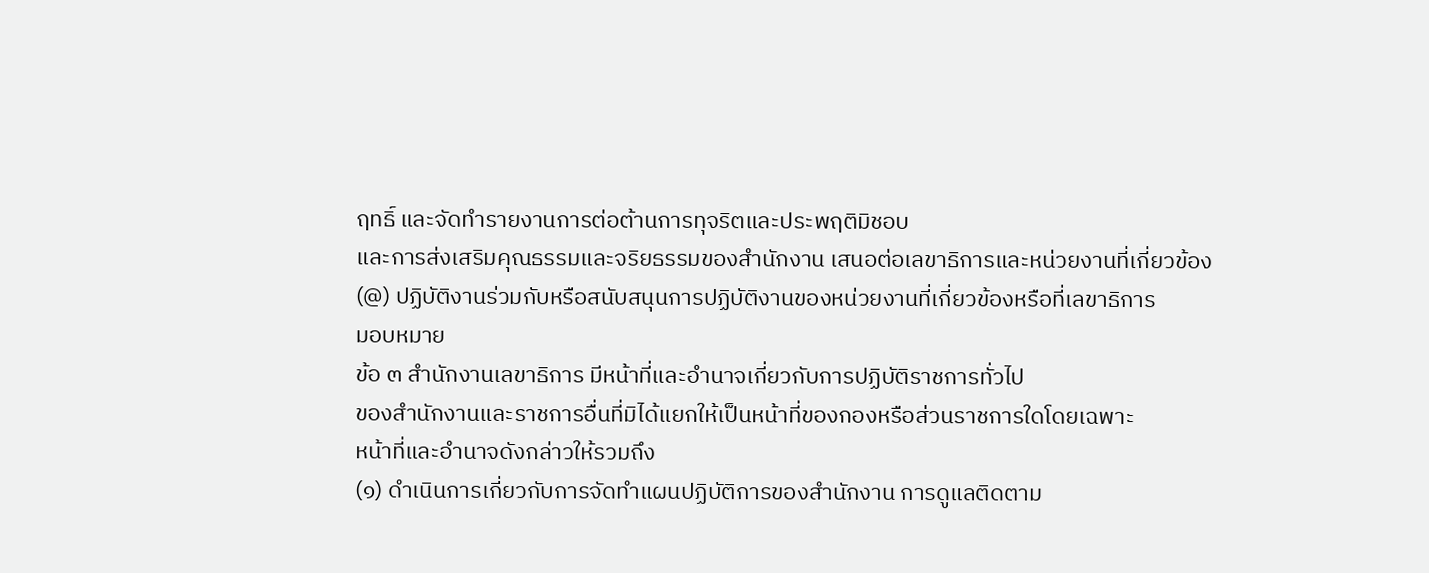ฤทธิ์ และจัดทํารายงานการต่อต้านการทุจริตและประพฤติมิชอบ
และการส่งเสริมคุณธรรมและจริยธรรมของสํานักงาน เสนอต่อเลขาธิการและหน่วยงานที่เกี่ยวข้อง
(@) ปฏิบัติงานร่วมกับหรือสนับสนุนการปฏิบัติงานของหน่วยงานที่เกี่ยวข้องหรือที่เลขาธิการ
มอบหมาย
ข้อ ๓ สํานักงานเลขาธิการ มีหน้าที่และอํานาจเกี่ยวกับการปฏิบัติราชการทั่วไป
ของสํานักงานและราชการอื่นที่มิได้แยกให้เป็นหน้าที่ของกองหรือส่วนราชการใดโดยเฉพาะ
หน้าที่และอํานาจดังกล่าวให้รวมถึง
(๑) ดําเนินการเกี่ยวกับการจัดทําแผนปฏิบัติการของสํานักงาน การดูแลติดตาม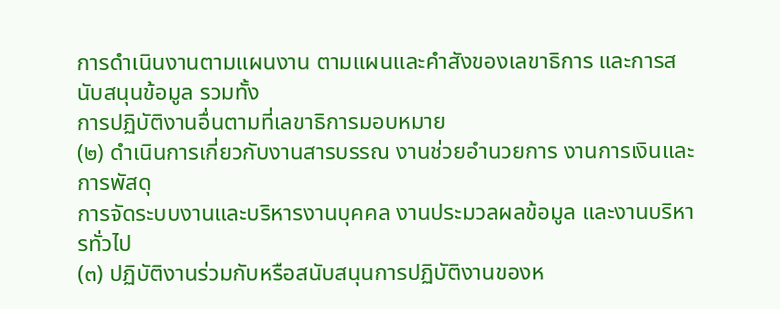การดําเนินงานตามแผนงาน ตามแผนและคําสังของเลขาธิการ และการสนับสนุนข้อมูล รวมทั้ง
การปฏิบัติงานอื่นตามที่เลขาธิการมอบหมาย
(๒) ดําเนินการเกี่ยวกับงานสารบรรณ งานช่วยอํานวยการ งานการเงินและการพัสดุ
การจัดระบบงานและบริหารงานบุคคล งานประมวลผลข้อมูล และงานบริหารทั่วไป
(๓) ปฏิบัติงานร่วมกับหรือสนับสนุนการปฏิบัติงานของห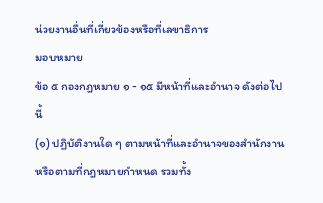น่วยงานอื่นที่เกี่ยวข้องหรือที่เลขาธิการ
มอบหมาย
ข้อ ๕ กองกฎหมาย ๑ - ๑๕ มีหน้าที่และอํานาจ ดังต่อไปนี้
(๑) ปฏิบัติงานใด ๆ ตามหน้าที่และอํานาจของสํานักงานหรือตามที่กฎหมายกําหนด รวมทั้ง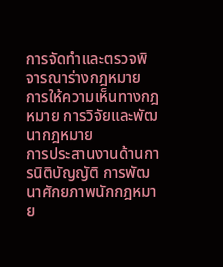การจัดทําและตรวจพิจารณาร่างกฎหมาย การให้ความเห็นทางกฎหมาย การวิจัยและพัฒนากฎหมาย
การประสานงานด้านการนิติบัญญัติ การพัฒนาศักยภาพนักกฎหมาย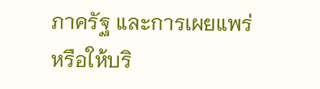ภาครัฐ และการเผยแพร่
หรือให้บริ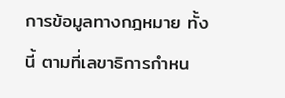การข้อมูลทางกฎหมาย ทั้งนี้ ตามที่เลขาธิการกําหน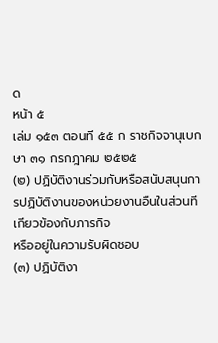ด
หน้า ๕
เล่ม ๑๕๓ ตอนที ๕๕ ก ราชกิจจานุเบกษา ๓๑ กรกฎาคม ๒๕๒๕
(๒) ปฏิบัติงานร่วมกับหรือสนับสนุนการปฏิบัติงานของหน่วยงานอืนในส่วนทีเกียวข้องกับภารกิจ
หรืออยู่ในความรับผิดชอบ
(๓) ปฏิบัติงา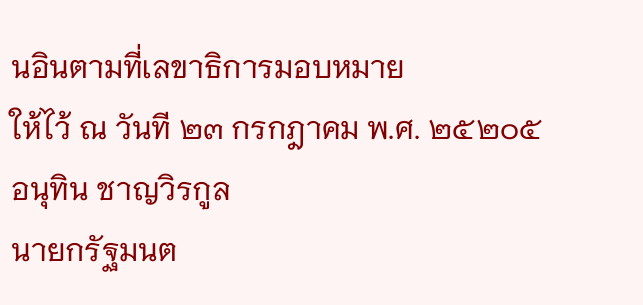นอินตามที่เลขาธิการมอบหมาย
ให้ไว้ ณ วันที ๒๓ กรกฎาคม พ.ศ. ๒๕๒๐๕
อนุทิน ชาญวิรกูล
นายกรัฐมนต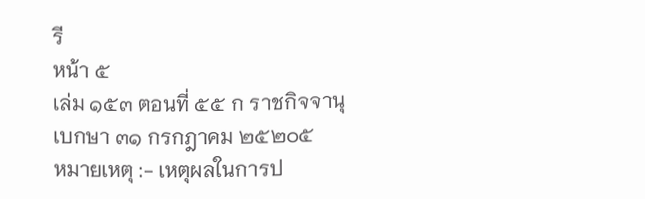รี
หน้า ๕
เล่ม ๑๕๓ ตอนที่ ๕๕ ก ราชกิจจานุเบกษา ๓๑ กรกฎาคม ๒๕๒๐๕
หมายเหตุ :- เหตุผลในการป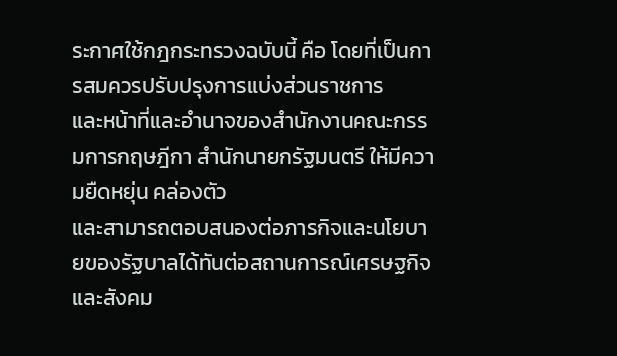ระกาศใช้กฎกระทรวงฉบับนี้ คือ โดยที่เป็นการสมควรปรับปรุงการแบ่งส่วนราชการ
และหน้าที่และอํานาจของสํานักงานคณะกรรมการกฤษฎีกา สํานักนายกรัฐมนตรี ให้มีความยืดหยุ่น คล่องตัว
และสามารถตอบสนองต่อภารกิจและนโยบายของรัฐบาลได้ทันต่อสถานการณ์เศรษฐกิจและสังคม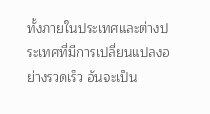ทั้งภายในประเทศและต่างประเทศที่มีการเปลี่ยนแปลงอย่างรวดเร็ว อันจะเป็น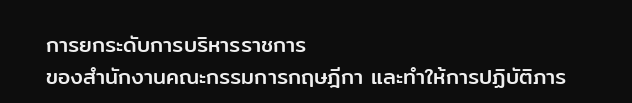การยกระดับการบริหารราชการ
ของสํานักงานคณะกรรมการกฤษฎีกา และทําให้การปฏิบัติภาร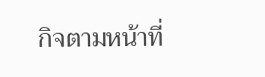กิจตามหน้าที่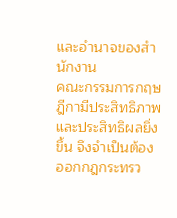และอํานาจของสํานักงาน
คณะกรรมการกฤษฎีกามีประสิทธิภาพและประสิทธิผลยิ่งขึ้น จึงจําเป็นต้องออกกฎกระทรว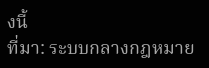งนี้
ที่มา: ระบบกลางกฎหมาย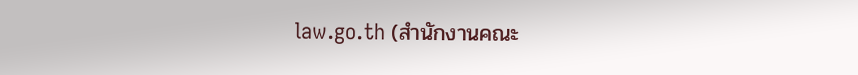law.go.th (สำนักงานคณะ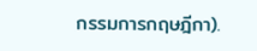กรรมการกฤษฎีกา).